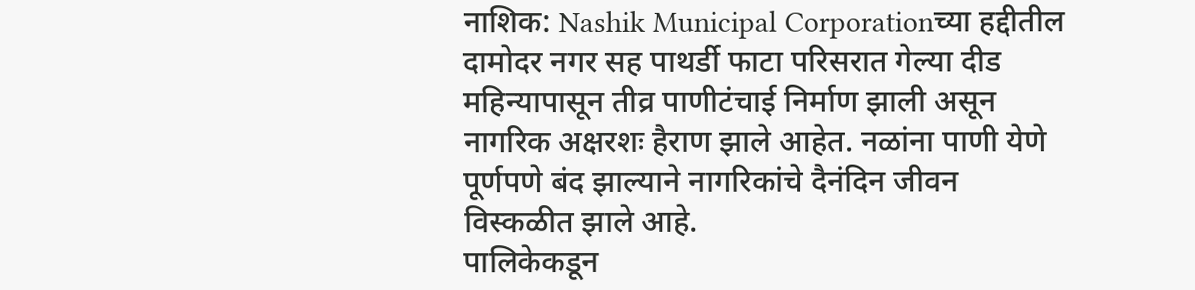नाशिक: Nashik Municipal Corporationच्या हद्दीतील दामोदर नगर सह पाथर्डी फाटा परिसरात गेल्या दीड महिन्यापासून तीव्र पाणीटंचाई निर्माण झाली असून नागरिक अक्षरशः हैराण झाले आहेत. नळांना पाणी येणे पूर्णपणे बंद झाल्याने नागरिकांचे दैनंदिन जीवन विस्कळीत झाले आहे.
पालिकेकडून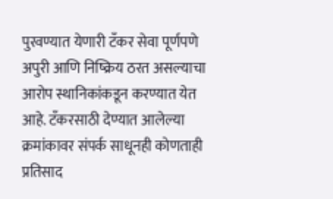पुरवण्यात येणारी टँकर सेवा पूर्णपणे अपुरी आणि निष्क्रिय ठरत असल्याचा आरोप स्थानिकांकडून करण्यात येत आहे. टँकरसाठी देण्यात आलेल्या क्रमांकावर संपर्क साधूनही कोणताही प्रतिसाद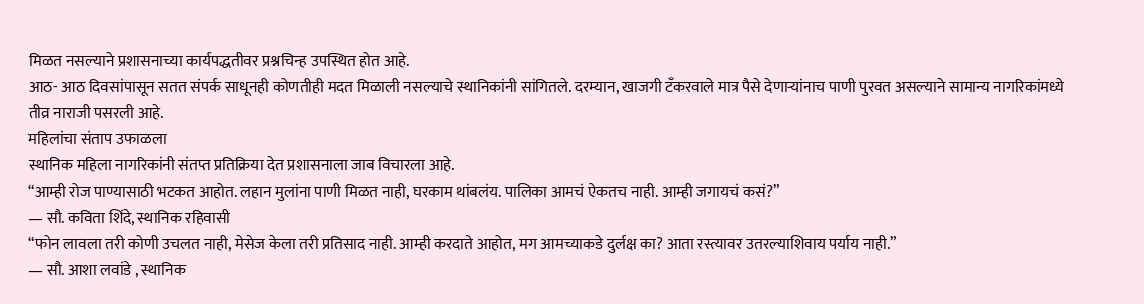मिळत नसल्याने प्रशासनाच्या कार्यपद्धतीवर प्रश्नचिन्ह उपस्थित होत आहे.
आठ- आठ दिवसांपासून सतत संपर्क साधूनही कोणतीही मदत मिळाली नसल्याचे स्थानिकांनी सांगितले. दरम्यान, खाजगी टँकरवाले मात्र पैसे देणाऱ्यांनाच पाणी पुरवत असल्याने सामान्य नागरिकांमध्ये तीव्र नाराजी पसरली आहे.
महिलांचा संताप उफाळला
स्थानिक महिला नागरिकांनी संतप्त प्रतिक्रिया देत प्रशासनाला जाब विचारला आहे.
“आम्ही रोज पाण्यासाठी भटकत आहोत. लहान मुलांना पाणी मिळत नाही, घरकाम थांबलंय. पालिका आमचं ऐकतच नाही. आम्ही जगायचं कसं?”
— सौ. कविता शिंदे, स्थानिक रहिवासी
“फोन लावला तरी कोणी उचलत नाही, मेसेज केला तरी प्रतिसाद नाही. आम्ही करदाते आहोत, मग आमच्याकडे दुर्लक्ष का? आता रस्त्यावर उतरल्याशिवाय पर्याय नाही.”
— सौ. आशा लवांडे , स्थानिक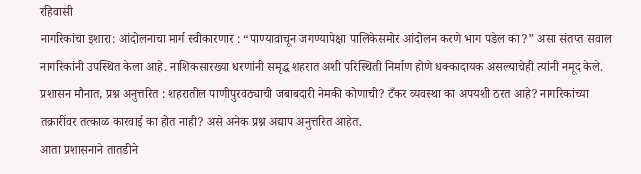रहिवासी
नागरिकांचा इशारा: आंदोलनाचा मार्ग स्वीकारणार : “पाण्यावाचून जगण्यापेक्षा पालिकेसमोर आंदोलन करणे भाग पडेल का?” असा संतप्त सवाल नागरिकांनी उपस्थित केला आहे. नाशिकसारख्या धरणांनी समृद्ध शहरात अशी परिस्थिती निर्माण होणे धक्कादायक असल्याचेही त्यांनी नमूद केले.
प्रशासन मौनात, प्रश्न अनुत्तरित : शहरातील पाणीपुरवठ्याची जबाबदारी नेमकी कोणाची? टँकर व्यवस्था का अपयशी ठरत आहे? नागरिकांच्या तक्रारींवर तत्काळ कारवाई का होत नाही? असे अनेक प्रश्न अद्याप अनुत्तरित आहेत.
आता प्रशासनाने तातडीने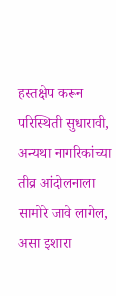हस्तक्षेप करून परिस्थिती सुधारावी, अन्यथा नागरिकांच्या तीव्र आंदोलनाला सामोरे जावे लागेल, असा इशारा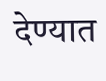देण्यात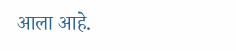आला आहे.